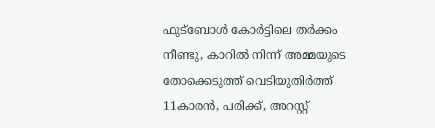ഫുട്ബോൾ കോർട്ടിലെ തർക്കം നീണ്ടു, കാറിൽ നിന്ന് അമ്മയുടെ തോക്കെടുത്ത് വെടിയുതിർത്ത് 11കാരന്‍, പരിക്ക്, അറസ്റ്റ്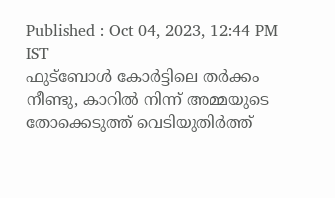Published : Oct 04, 2023, 12:44 PM IST
ഫുട്ബോൾ കോർട്ടിലെ തർക്കം നീണ്ടു, കാറിൽ നിന്ന് അമ്മയുടെ തോക്കെടുത്ത് വെടിയുതിർത്ത്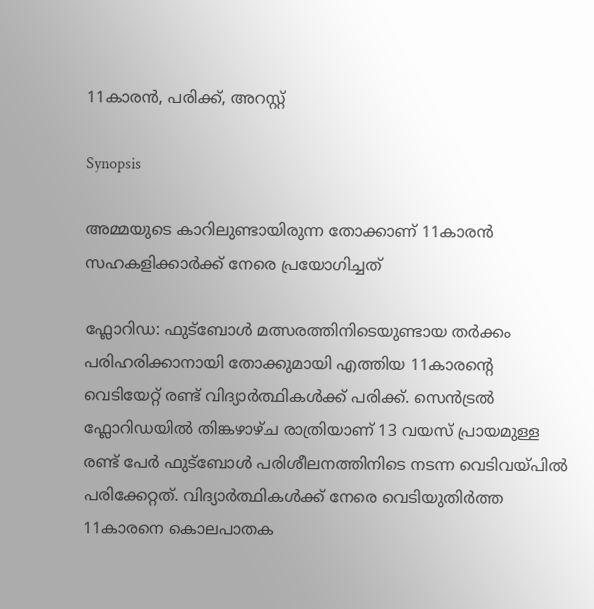11കാരന്‍, പരിക്ക്, അറസ്റ്റ്

Synopsis

അമ്മയുടെ കാറിലുണ്ടായിരുന്ന തോക്കാണ് 11കാരന്‍ സഹകളിക്കാര്‍ക്ക് നേരെ പ്രയോഗിച്ചത്

ഫ്ലോറിഡ: ഫുട്ബോൾ മത്സരത്തിനിടെയുണ്ടായ തര്‍ക്കം പരിഹരിക്കാനായി തോക്കുമായി എത്തിയ 11കാരന്‍റെ വെടിയേറ്റ് രണ്ട് വിദ്യാര്‍ത്ഥികള്‍ക്ക് പരിക്ക്. സെന്‍ട്രല്‍ ഫ്ലോറിഡയില്‍ തിങ്കഴാഴ്ച രാത്രിയാണ് 13 വയസ് പ്രായമുള്ള രണ്ട് പേര്‍ ഫുട്ബോള്‍ പരിശീലനത്തിനിടെ നടന്ന വെടിവയ്പില്‍ പരിക്കേറ്റത്. വിദ്യാര്‍ത്ഥികള്‍ക്ക് നേരെ വെടിയുതിര്‍ത്ത 11കാരനെ കൊലപാതക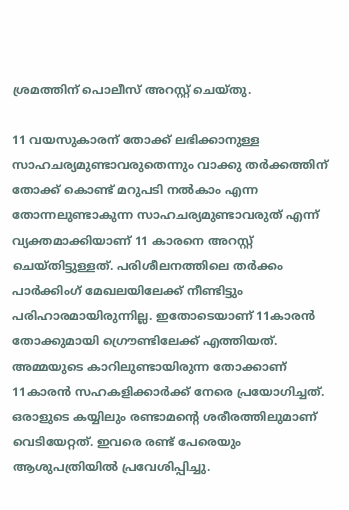ശ്രമത്തിന് പൊലീസ് അറസ്റ്റ് ചെയ്തു.

11 വയസുകാരന് തോക്ക് ലഭിക്കാനുള്ള സാഹചര്യമുണ്ടാവരുതെന്നും വാക്കു തര്‍ക്കത്തിന് തോക്ക് കൊണ്ട് മറുപടി നല്‍കാം എന്ന തോന്നലുണ്ടാകുന്ന സാഹചര്യമുണ്ടാവരുത് എന്ന് വ്യക്തമാക്കിയാണ് 11 കാരനെ അറസ്റ്റ് ചെയ്തിട്ടുള്ളത്. പരിശീലനത്തിലെ തര്‍ക്കം പാര്‍ക്കിംഗ് മേഖലയിലേക്ക് നീണ്ടിട്ടും പരിഹാരമായിരുന്നില്ല. ഇതോടെയാണ് 11കാരന്‍ തോക്കുമായി ഗ്രൌണ്ടിലേക്ക് എത്തിയത്. അമ്മയുടെ കാറിലുണ്ടായിരുന്ന തോക്കാണ് 11കാരന്‍ സഹകളിക്കാര്‍ക്ക് നേരെ പ്രയോഗിച്ചത്. ഒരാളുടെ കയ്യിലും രണ്ടാമന്റെ ശരീരത്തിലുമാണ് വെടിയേറ്റത്. ഇവരെ രണ്ട് പേരെയും ആശുപത്രിയില്‍ പ്രവേശിപ്പിച്ചു.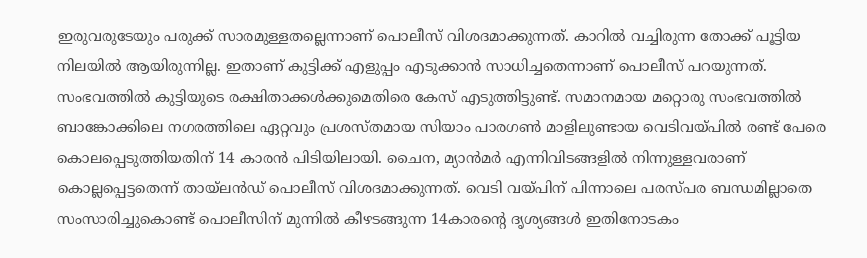ഇരുവരുടേയും പരുക്ക് സാരമുള്ളതല്ലെന്നാണ് പൊലീസ് വിശദമാക്കുന്നത്. കാറില്‍ വച്ചിരുന്ന തോക്ക് പൂട്ടിയ നിലയില്‍ ആയിരുന്നില്ല. ഇതാണ് കുട്ടിക്ക് എളുപ്പം എടുക്കാന്‍ സാധിച്ചതെന്നാണ് പൊലീസ് പറയുന്നത്. സംഭവത്തില്‍ കുട്ടിയുടെ രക്ഷിതാക്കള്‍ക്കുമെതിരെ കേസ് എടുത്തിട്ടുണ്ട്. സമാനമായ മറ്റൊരു സംഭവത്തില്‍ ബാങ്കോക്കിലെ നഗരത്തിലെ ഏറ്റവും പ്രശസ്തമായ സിയാം പാരഗൺ മാളിലുണ്ടായ വെടിവയ്പില്‍ രണ്ട് പേരെ കൊലപ്പെടുത്തിയതിന് 14 കാരന്‍ പിടിയിലായി. ചൈന, മ്യാൻമർ എന്നിവിടങ്ങളിൽ നിന്നുള്ളവരാണ് കൊല്ലപ്പെട്ടതെന്ന് തായ്‌ലൻഡ് പൊലീസ് വിശദമാക്കുന്നത്. വെടി വയ്പിന് പിന്നാലെ പരസ്പര ബന്ധമില്ലാതെ സംസാരിച്ചുകൊണ്ട് പൊലീസിന് മുന്നില്‍ കീഴടങ്ങുന്ന 14കാരന്‍റെ ദൃശ്യങ്ങള്‍ ഇതിനോടകം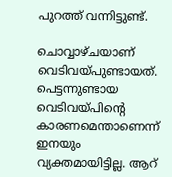പുറത്ത് വന്നിട്ടുണ്ട്.

ചൊവ്വാഴ്ചയാണ് വെടിവയ്പുണ്ടായത്. പെട്ടന്നുണ്ടായ വെടിവയ്പിന്റെ കാരണമെന്താണെന്ന് ഇനയും വ്യക്തമായിട്ടില്ല. ആറ്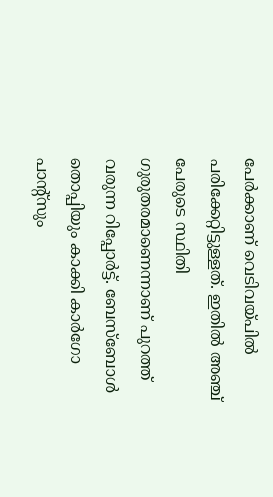പേര്‍ക്കാണ് വെടിവയ്പില്‍ പരിക്കേറ്റിട്ടുള്ളത്. ഇതില്‍ അഞ്ച് പേരുടെ സ്ഥിതി ഗുരുതരമാണെന്നാണ് പുറത്ത് വരുന്ന റിപ്പോര്‍ട്ട്. ബേസ്ബോള്‍ തൊപ്പിയും കാക്കി കാർഗോ പാന്‍റ്സും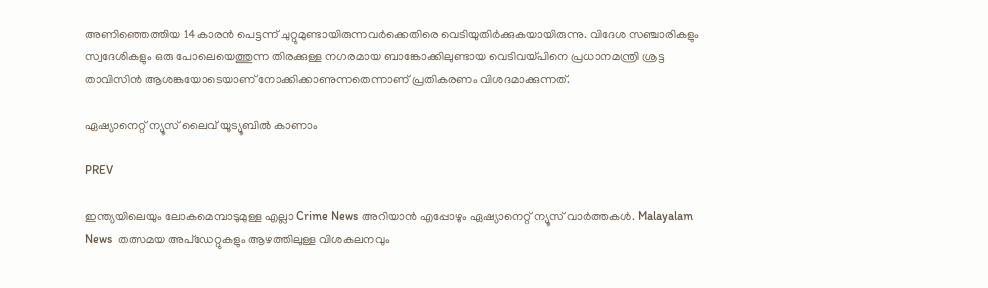അണിഞ്ഞെത്തിയ 14കാരന്‍ പെട്ടന്ന് ചുറ്റുമുണ്ടായിരുന്നവര്‍ക്കെതിരെ വെടിയുതിര്‍ക്കുകയായിരുന്നു. വിദേശ സഞ്ചാരികളും സ്വദേശികളും ഒരു പോലെയെത്തുന്ന തിരക്കുള്ള നഗരമായ ബാങ്കോക്കിലുണ്ടായ വെടിവയ്പിനെ പ്രധാനമന്ത്രി ശ്രട്ട താവിസിന്‍ ആശങ്കയോടെയാണ് നോക്കിക്കാണുന്നതെന്നാണ് പ്രതികരണം വിശദമാക്കുന്നത്.

ഏഷ്യാനെറ്റ് ന്യൂസ് ലൈവ് യൂട്യൂബിൽ കാണാം

PREV

ഇന്ത്യയിലെയും ലോകമെമ്പാടുമുള്ള എല്ലാ Crime News അറിയാൻ എപ്പോഴും ഏഷ്യാനെറ്റ് ന്യൂസ് വാർത്തകൾ. Malayalam News  തത്സമയ അപ്‌ഡേറ്റുകളും ആഴത്തിലുള്ള വിശകലനവും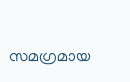സമഗ്രമായ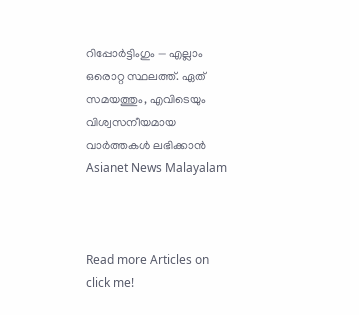റിപ്പോർട്ടിംഗും — എല്ലാം ഒരൊറ്റ സ്ഥലത്ത്. ഏത് സമയത്തും, എവിടെയും വിശ്വസനീയമായ വാർത്തകൾ ലഭിക്കാൻ Asianet News Malayalam



Read more Articles on
click me!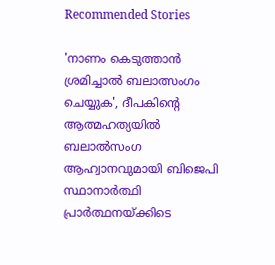Recommended Stories

'നാണം കെടുത്താൻ ശ്രമിച്ചാൽ ബലാത്സംഗം ചെയ്യുക', ദീപകിന്റെ ആത്മഹത്യയിൽ ബലാല്‍സംഗ ആഹ്വാനവുമായി ബിജെപി സ്ഥാനാർത്ഥി
പ്രാർത്ഥനയ്ക്കിടെ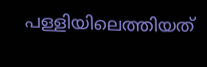പള്ളിയിലെത്തിയത്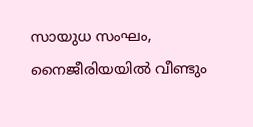സായുധ സംഘം, നൈജീരിയയിൽ വീണ്ടും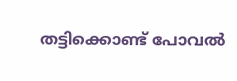തട്ടിക്കൊണ്ട് പോവൽ